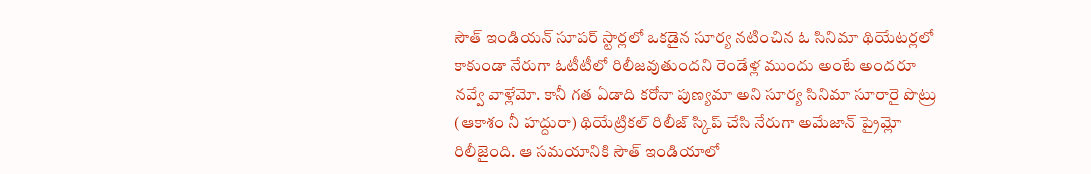సౌత్ ఇండియన్ సూపర్ స్టార్లలో ఒకడైన సూర్య నటించిన ఓ సినిమా థియేటర్లలో కాకుండా నేరుగా ఓటీటీలో రిలీజవుతుందని రెండేళ్ల ముందు అంటే అందరూ నవ్వే వాళ్లేమో. కానీ గత ఏడాది కరోనా పుణ్యమా అని సూర్య సినిమా సూరారై పొట్రు (ఆకాశం నీ హద్దురా) థియేట్రికల్ రిలీజ్ స్కిప్ చేసి నేరుగా అమేజాన్ ప్రైమ్లో రిలీజైంది. ఆ సమయానికి సౌత్ ఇండియాలో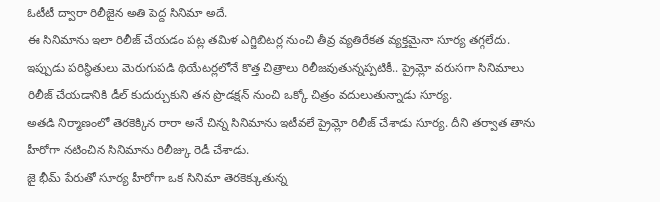ఓటీటీ ద్వారా రిలీజైన అతి పెద్ద సినిమా అదే.
ఈ సినిమాను ఇలా రిలీజ్ చేయడం పట్ల తమిళ ఎగ్జిబిటర్ల నుంచి తీవ్ర వ్యతిరేకత వ్యక్తమైనా సూర్య తగ్గలేదు. ఇప్పుడు పరిస్థితులు మెరుగుపడి థియేటర్లలోనే కొత్త చిత్రాలు రిలీజవుతున్నప్పటికీ.. ప్రైమ్లో వరుసగా సినిమాలు రిలీజ్ చేయడానికి డీల్ కుదుర్చుకుని తన ప్రొడక్షన్ నుంచి ఒక్కో చిత్రం వదులుతున్నాడు సూర్య.
అతడి నిర్మాణంలో తెరకెక్కిన రారా అనే చిన్న సినిమాను ఇటీవలే ప్రైమ్లో రిలీజ్ చేశాడు సూర్య. దీని తర్వాత తాను హీరోగా నటించిన సినిమాను రిలీజ్కు రెడీ చేశాడు.
జై భీమ్ పేరుతో సూర్య హీరోగా ఒక సినిమా తెరకెక్కుతున్న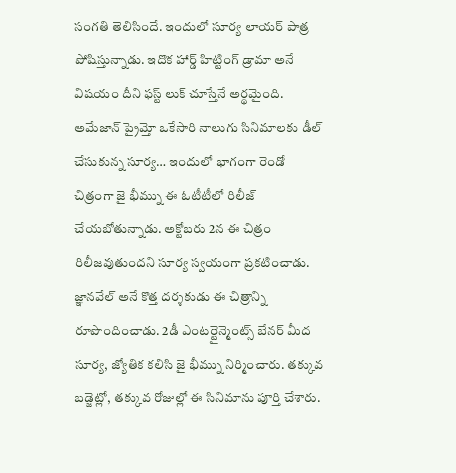సంగతి తెలిసిందే. ఇందులో సూర్య లాయర్ పాత్ర పోషిస్తున్నాడు. ఇదొక హార్డ్ హిట్టింగ్ డ్రామా అనే విషయం దీని ఫస్ట్ లుక్ చూస్తేనే అర్థమైంది.
అమేజాన్ ప్రైమ్తో ఒకేసారి నాలుగు సినిమాలకు డీల్ చేసుకున్న సూర్య… ఇందులో భాగంగా రెండో చిత్రంగా జై భీమ్ను ఈ ఓటీటీలో రిలీజ్ చేయబోతున్నాడు. అక్టోబరు 2న ఈ చిత్రం రిలీజవుతుందని సూర్య స్వయంగా ప్రకటించాడు.
జ్ఞానవేల్ అనే కొత్త దర్శకుడు ఈ చిత్రాన్ని రూపొందించాడు. 2డీ ఎంటర్టైన్మెంట్స్ బేనర్ మీద సూర్య, జ్యోతిక కలిసి జై భీమ్ను నిర్మించారు. తక్కువ బడ్జెట్లో, తక్కువ రోజుల్లో ఈ సినిమాను పూర్తి చేశారు.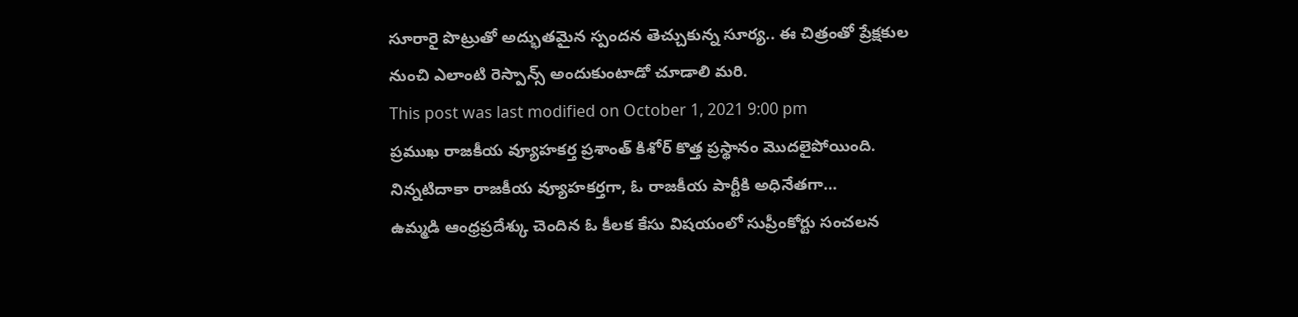సూరారై పొట్రుతో అద్భుతమైన స్పందన తెచ్చుకున్న సూర్య.. ఈ చిత్రంతో ప్రేక్షకుల నుంచి ఎలాంటి రెస్పాన్స్ అందుకుంటాడో చూడాలి మరి.
This post was last modified on October 1, 2021 9:00 pm
ప్రముఖ రాజకీయ వ్యూహకర్త ప్రశాంత్ కిశోర్ కొత్త ప్రస్థానం మొదలైపోయింది. నిన్నటిదాకా రాజకీయ వ్యూహకర్తగా, ఓ రాజకీయ పార్టీకి అధినేతగా…
ఉమ్మడి ఆంధ్రప్రదేశ్కు చెందిన ఓ కీలక కేసు విషయంలో సుప్రీంకోర్టు సంచలన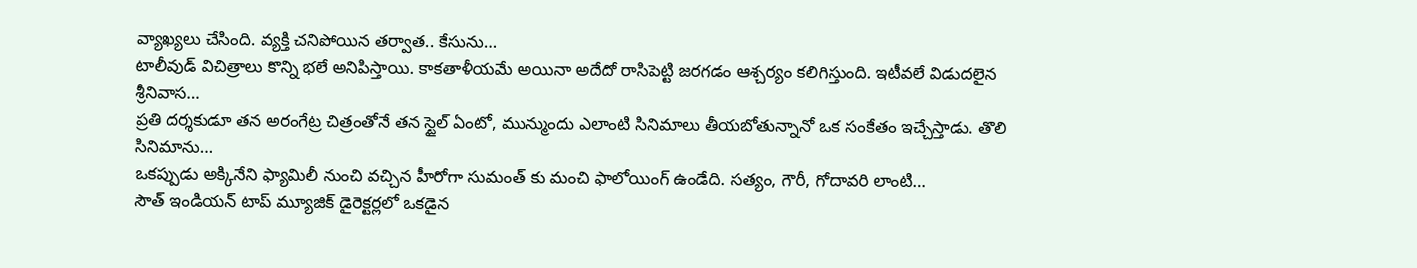వ్యాఖ్యలు చేసింది. వ్యక్తి చనిపోయిన తర్వాత.. కేసును…
టాలీవుడ్ విచిత్రాలు కొన్ని భలే అనిపిస్తాయి. కాకతాళీయమే అయినా అదేదో రాసిపెట్టి జరగడం ఆశ్చర్యం కలిగిస్తుంది. ఇటీవలే విడుదలైన శ్రీనివాస…
ప్రతి దర్శకుడూ తన అరంగేట్ర చిత్రంతోనే తన స్టైల్ ఏంటో, మున్ముందు ఎలాంటి సినిమాలు తీయబోతున్నానో ఒక సంకేతం ఇచ్చేస్తాడు. తొలి సినిమాను…
ఒకప్పుడు అక్కినేని ఫ్యామిలీ నుంచి వచ్చిన హీరోగా సుమంత్ కు మంచి ఫాలోయింగ్ ఉండేది. సత్యం, గౌరీ, గోదావరి లాంటి…
సౌత్ ఇండియన్ టాప్ మ్యూజిక్ డైరెక్టర్లలో ఒకడైన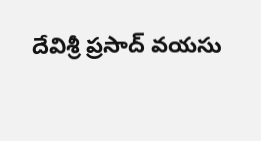దేవిశ్రీ ప్రసాద్ వయసు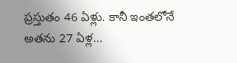ప్రస్తుతం 46 ఏళ్లు. కానీ ఇంతలోనే అతను 27 ఏళ్ల…